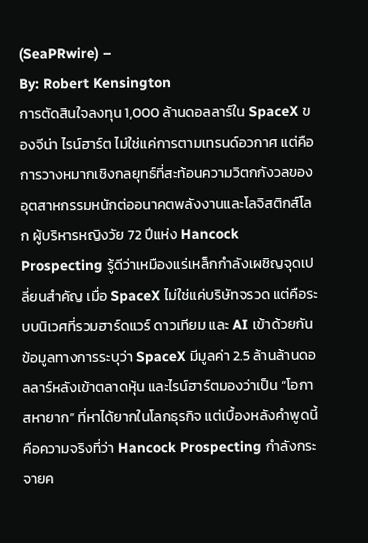(SeaPRwire) –
By: Robert Kensington
การตัดสินใจลงทุน 1,000 ล้านดอลลาร์ใน SpaceX ของจีน่า ไรน์ฮาร์ต ไม่ใช่แค่การตามเทรนด์อวกาศ แต่คือการวางหมากเชิงกลยุทธ์ที่สะท้อนความวิตกกังวลของอุตสาหกรรมหนักต่ออนาคตพลังงานและโลจิสติกส์โลก ผู้บริหารหญิงวัย 72 ปีแห่ง Hancock Prospecting รู้ดีว่าเหมืองแร่เหล็กกำลังเผชิญจุดเปลี่ยนสำคัญ เมื่อ SpaceX ไม่ใช่แค่บริษัทจรวด แต่คือระบบนิเวศที่รวมฮาร์ดแวร์ ดาวเทียม และ AI เข้าด้วยกัน
ข้อมูลทางการระบุว่า SpaceX มีมูลค่า 2.5 ล้านล้านดอลลาร์หลังเข้าตลาดหุ้น และไรน์ฮาร์ตมองว่าเป็น “โอกาสหายาก” ที่หาได้ยากในโลกธุรกิจ แต่เบื้องหลังคำพูดนี้คือความจริงที่ว่า Hancock Prospecting กำลังกระจายค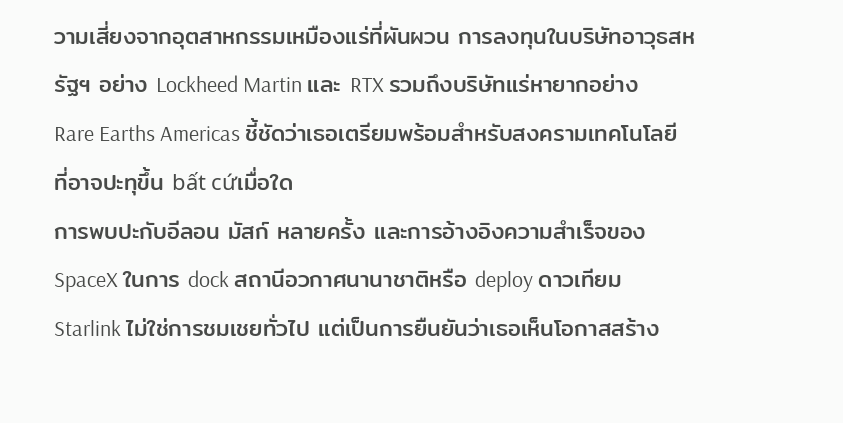วามเสี่ยงจากอุตสาหกรรมเหมืองแร่ที่ผันผวน การลงทุนในบริษัทอาวุธสหรัฐฯ อย่าง Lockheed Martin และ RTX รวมถึงบริษัทแร่หายากอย่าง Rare Earths Americas ชี้ชัดว่าเธอเตรียมพร้อมสำหรับสงครามเทคโนโลยีที่อาจปะทุขึ้น bất cứเมื่อใด
การพบปะกับอีลอน มัสก์ หลายครั้ง และการอ้างอิงความสำเร็จของ SpaceX ในการ dock สถานีอวกาศนานาชาติหรือ deploy ดาวเทียม Starlink ไม่ใช่การชมเชยทั่วไป แต่เป็นการยืนยันว่าเธอเห็นโอกาสสร้าง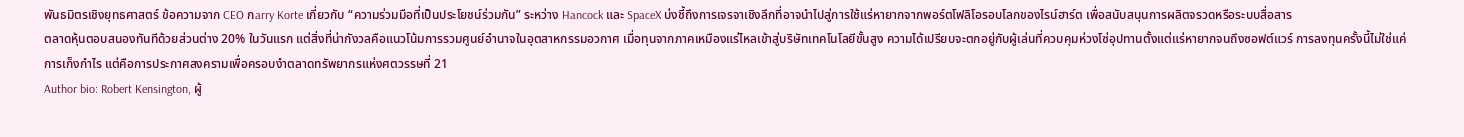พันธมิตรเชิงยุทธศาสตร์ ข้อความจาก CEO กarry Korte เกี่ยวกับ “ความร่วมมือที่เป็นประโยชน์ร่วมกัน” ระหว่าง Hancock และ SpaceX บ่งชี้ถึงการเจรจาเชิงลึกที่อาจนำไปสู่การใช้แร่หายากจากพอร์ตโฟลิโอรอบโลกของไรน์ฮาร์ต เพื่อสนับสนุนการผลิตจรวดหรือระบบสื่อสาร
ตลาดหุ้นตอบสนองทันทีด้วยส่วนต่าง 20% ในวันแรก แต่สิ่งที่น่ากังวลคือแนวโน้มการรวมศูนย์อำนาจในอุตสาหกรรมอวกาศ เมื่อทุนจากภาคเหมืองแร่ไหลเข้าสู่บริษัทเทคโนโลยีขั้นสูง ความได้เปรียบจะตกอยู่กับผู้เล่นที่ควบคุมห่วงโซ่อุปทานตั้งแต่แร่หายากจนถึงซอฟต์แวร์ การลงทุนครั้งนี้ไม่ใช่แค่การเก็งกำไร แต่คือการประกาศสงครามเพื่อครอบงำตลาดทรัพยากรแห่งศตวรรษที่ 21
Author bio: Robert Kensington, ผู้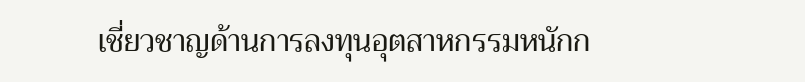เชี่ยวชาญด้านการลงทุนอุตสาหกรรมหนักก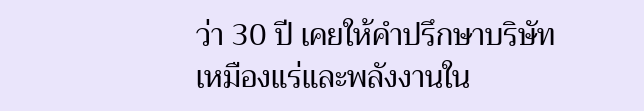ว่า 30 ปี เคยให้คำปรึกษาบริษัทเหมืองแร่และพลังงานใน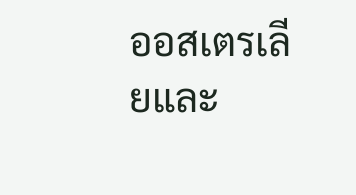ออสเตรเลียและ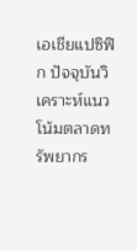เอเชียแปซิฟิก ปัจจุบันวิเคราะห์แนวโน้มตลาดทรัพยากร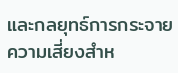และกลยุทธ์การกระจายความเสี่ยงสำห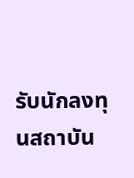รับนักลงทุนสถาบัน